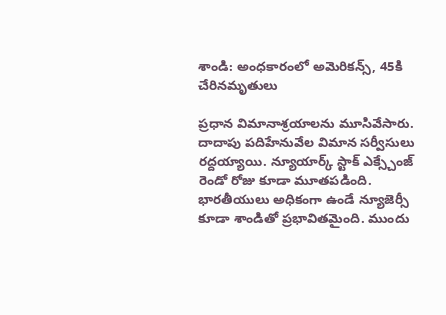శాండి: అంధకారంలో అమెరికన్స్, 45కి చేరినమృతులు

ప్రధాన విమానాశ్రయాలను మూసివేసారు. దాదాపు పదిహేనువేల విమాన సర్వీసులు రద్దయ్యాయి. న్యూయార్క్ స్టాక్ ఎక్స్చేంజ్ రెండో రోజు కూడా మూతపడింది. భారతీయులు అధికంగా ఉండే న్యూజెర్సీ కూడా శాండితో ప్రభావితమైంది. ముందు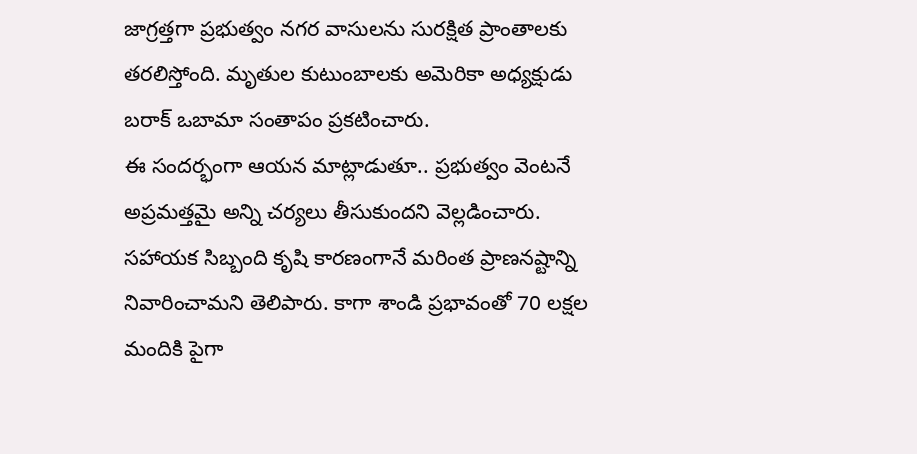జాగ్రత్తగా ప్రభుత్వం నగర వాసులను సురక్షిత ప్రాంతాలకు తరలిస్తోంది. మృతుల కుటుంబాలకు అమెరికా అధ్యక్షుడు బరాక్ ఒబామా సంతాపం ప్రకటించారు.
ఈ సందర్భంగా ఆయన మాట్లాడుతూ.. ప్రభుత్వం వెంటనే అప్రమత్తమై అన్ని చర్యలు తీసుకుందని వెల్లడించారు. సహాయక సిబ్బంది కృషి కారణంగానే మరింత ప్రాణనష్టాన్ని నివారించామని తెలిపారు. కాగా శాండి ప్రభావంతో 70 లక్షల మందికి పైగా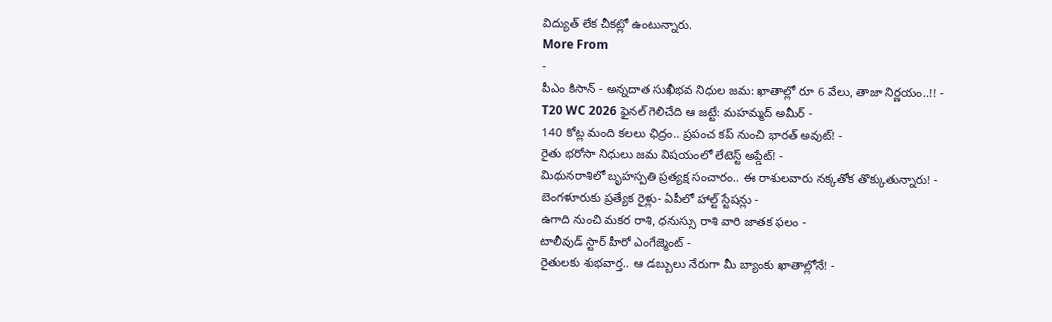విద్యుత్ లేక చీకట్లో ఉంటున్నారు.
More From
-
పీఎం కిసాన్ - అన్నదాత సుఖీభవ నిధుల జమ: ఖాతాల్లో రూ 6 వేలు, తాజా నిర్ణయం..!! -
T20 WC 2026 ఫైనల్ గెలిచేది ఆ జట్టే: మహమ్మద్ అమీర్ -
140 కోట్ల మంది కలలు ఛిద్రం.. ప్రపంచ కప్ నుంచి భారత్ అవుట్! -
రైతు భరోసా నిధులు జమ విషయంలో లేటెస్ట్ అప్డేట్! -
మిథునరాశిలో బృహస్పతి ప్రత్యక్ష సంచారం.. ఈ రాశులవారు నక్కతోక తొక్కుతున్నారు! -
బెంగళూరుకు ప్రత్యేక రైళ్లు- ఏపీలో హాల్ట్ స్టేషన్లు -
ఉగాది నుంచి మకర రాశి, ధనుస్సు రాశి వారి జాతక ఫలం -
టాలీవుడ్ స్టార్ హీరో ఎంగేజ్మెంట్ -
రైతులకు శుభవార్త.. ఆ డబ్బులు నేరుగా మీ బ్యాంకు ఖాతాల్లోనే! -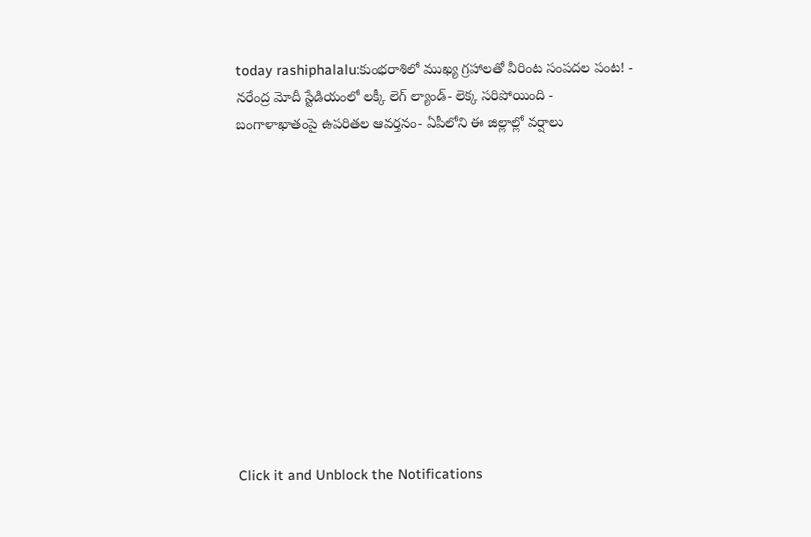today rashiphalalu:కుంభరాశిలో ముఖ్య గ్రహాలతో వీరింట సంపదల పంట! -
నరేంద్ర మోదీ స్టేడియంలో లక్కీ లెగ్ ల్యాండ్- లెక్క సరిపోయింది -
బంగాళాఖాతంపై ఉపరితల ఆవర్తనం- ఏపీలోని ఈ జిల్లాల్లో వర్షాలు












Click it and Unblock the Notifications